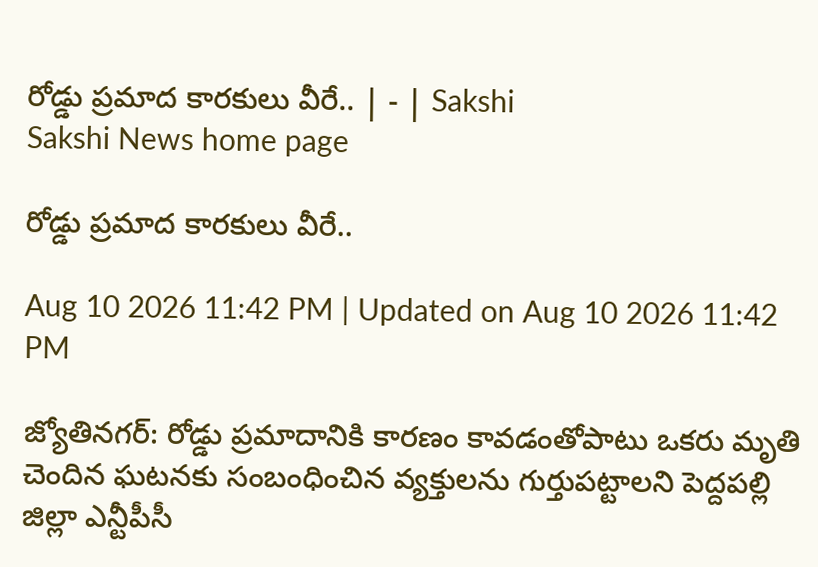రోడ్డు ప్రమాద కారకులు వీరే.. | - | Sakshi
Sakshi News home page

రోడ్డు ప్రమాద కారకులు వీరే..

Aug 10 2026 11:42 PM | Updated on Aug 10 2026 11:42 PM

జ్యోతినగర్‌: రోడ్డు ప్రమాదానికి కారణం కావడంతోపాటు ఒకరు మృతి చెందిన ఘటనకు సంబంధించిన వ్యక్తులను గుర్తుపట్టాలని పెద్దపల్లి జిల్లా ఎన్టీపీసీ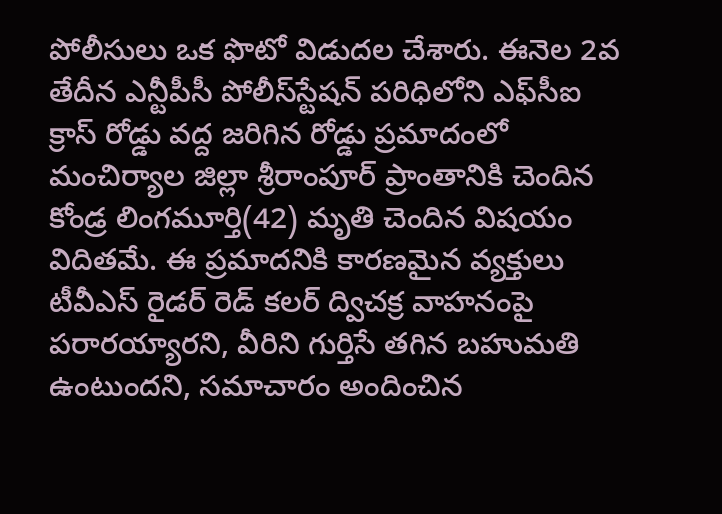పోలీసులు ఒక ఫొటో విడుదల చేశారు. ఈనెల 2వ తేదీన ఎన్టీపీసీ పోలీస్‌స్టేషన్‌ పరిధిలోని ఎఫ్‌సీఐ క్రాస్‌ రోడ్డు వద్ద జరిగిన రోడ్డు ప్రమాదంలో మంచిర్యాల జిల్లా శ్రీరాంపూర్‌ ప్రాంతానికి చెందిన కోండ్ర లింగమూర్తి(42) మృతి చెందిన విషయం విదితమే. ఈ ప్రమాదనికి కారణమైన వ్యక్తులు టీవీఎస్‌ రైడర్‌ రెడ్‌ కలర్‌ ద్విచక్ర వాహనంపై పరారయ్యారని, వీరిని గుర్తిసే తగిన బహుమతి ఉంటుందని, సమాచారం అందించిన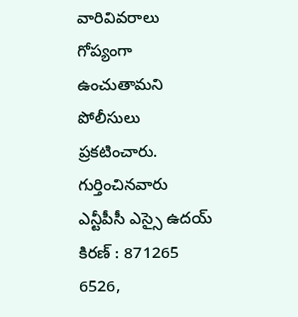వారివివరాలు గోప్యంగా ఉంచుతామని పోలీసులు ప్రకటించారు. గుర్తించినవారు ఎన్టీపీసీ ఎస్సై ఉదయ్‌ కిరణ్‌ : 871265 6526,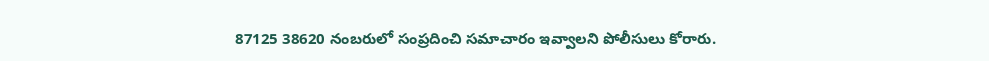87125 38620 నంబరులో సంప్రదించి సమాచారం ఇవ్వాలని పోలీసులు కోరారు.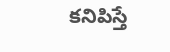కనిపిస్తే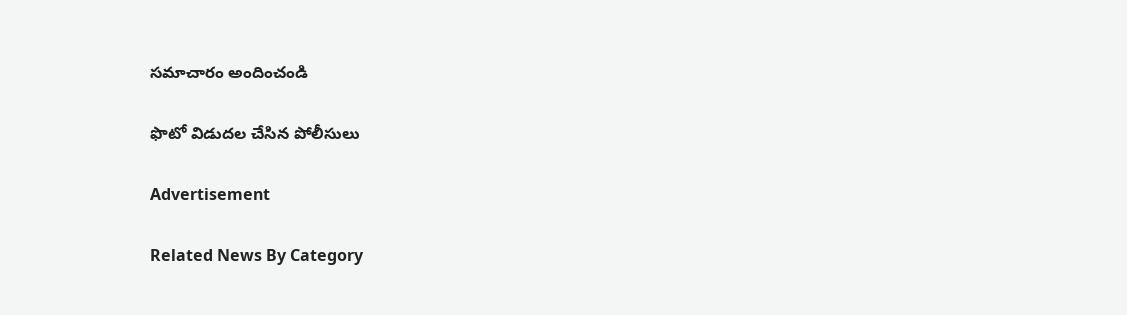సమాచారం అందించండి

ఫొటో విడుదల చేసిన పోలీసులు

Advertisement

Related News By Category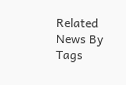Related News By Tags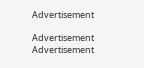Advertisement

Advertisement
Advertisement